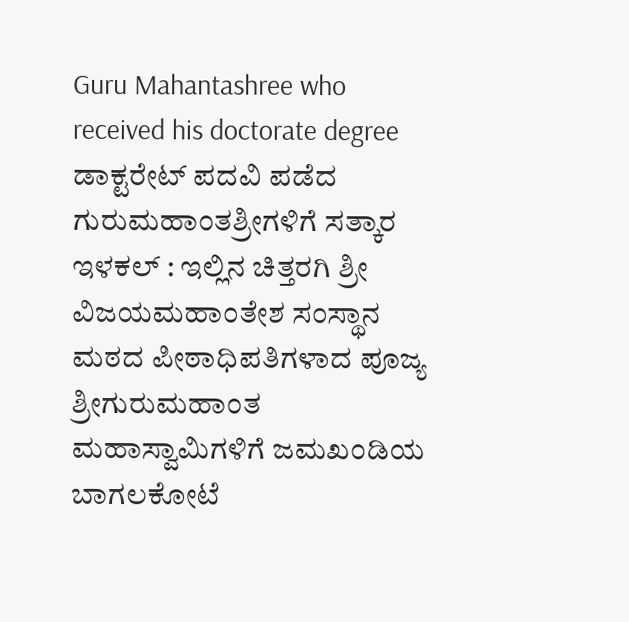Guru Mahantashree who received his doctorate degree ಡಾಕ್ಟರೇಟ್ ಪದವಿ ಪಡೆದ ಗುರುಮಹಾಂತಶ್ರೀಗಳಿಗೆ ಸತ್ಕಾರ
ಇಳಕಲ್ : ಇಲ್ಲಿನ ಚಿತ್ತರಗಿ ಶ್ರೀ ವಿಜಯಮಹಾಂತೇಶ ಸಂಸ್ಥಾನ ಮಠದ ಪೀಠಾಧಿಪತಿಗಳಾದ ಪೂಜ್ಯ ಶ್ರೀಗುರುಮಹಾಂತ ಮಹಾಸ್ವಾಮಿಗಳಿಗೆ ಜಮಖಂಡಿಯ ಬಾಗಲಕೋಟೆ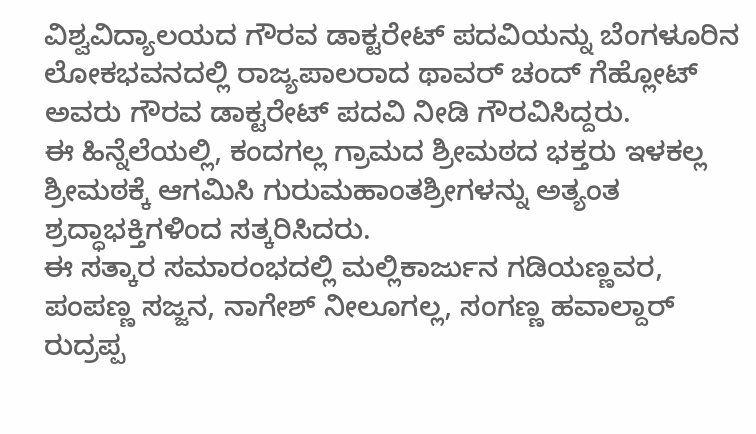ವಿಶ್ವವಿದ್ಯಾಲಯದ ಗೌರವ ಡಾಕ್ಟರೇಟ್ ಪದವಿಯನ್ನು ಬೆಂಗಳೂರಿನ ಲೋಕಭವನದಲ್ಲಿ ರಾಜ್ಯಪಾಲರಾದ ಥಾವರ್ ಚಂದ್ ಗೆಹ್ಲೋಟ್ ಅವರು ಗೌರವ ಡಾಕ್ಟರೇಟ್ ಪದವಿ ನೀಡಿ ಗೌರವಿಸಿದ್ದರು.
ಈ ಹಿನ್ನೆಲೆಯಲ್ಲಿ, ಕಂದಗಲ್ಲ ಗ್ರಾಮದ ಶ್ರೀಮಠದ ಭಕ್ತರು ಇಳಕಲ್ಲ ಶ್ರೀಮಠಕ್ಕೆ ಆಗಮಿಸಿ ಗುರುಮಹಾಂತಶ್ರೀಗಳನ್ನು ಅತ್ಯಂತ ಶ್ರದ್ಧಾಭಕ್ತಿಗಳಿಂದ ಸತ್ಕರಿಸಿದರು.
ಈ ಸತ್ಕಾರ ಸಮಾರಂಭದಲ್ಲಿ ಮಲ್ಲಿಕಾರ್ಜುನ ಗಡಿಯಣ್ಣವರ, ಪಂಪಣ್ಣ ಸಜ್ಜನ, ನಾಗೇಶ್ ನೀಲೂಗಲ್ಲ, ಸಂಗಣ್ಣ ಹವಾಲ್ದಾರ್ ರುದ್ರಪ್ಪ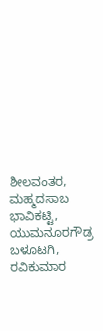ಶೀಲವಂತರ, ಮಹ್ಮದಸಾಬ ಭಾವಿಕಟ್ಟಿ, ಯುಮನೂರಗೌಡ್ರ ಬಳೂಟಗಿ, ರವಿಕುಮಾರ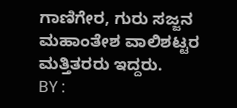ಗಾಣಿಗೇರ, ಗುರು ಸಜ್ಜನ ಮಹಾಂತೇಶ ವಾಲಿಶಟ್ಟರ ಮತ್ತಿತರರು ಇದ್ದರು.
BY :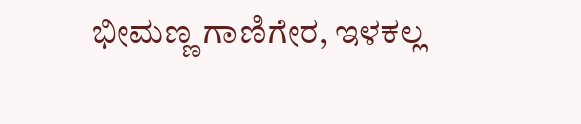ಭೀಮಣ್ಣ ಗಾಣಿಗೇರ, ಇಳಕಲ್ಲ